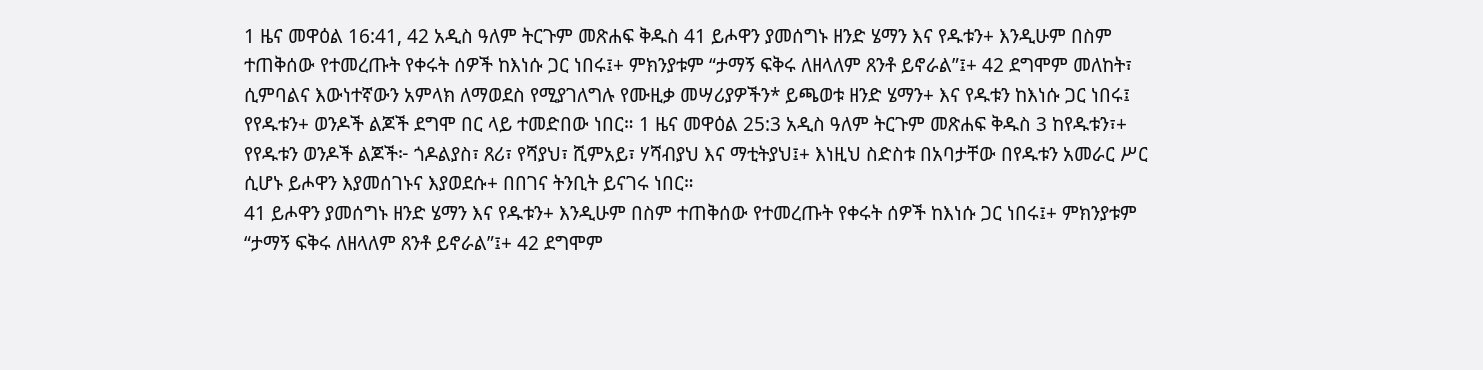1 ዜና መዋዕል 16:41, 42 አዲስ ዓለም ትርጉም መጽሐፍ ቅዱስ 41 ይሖዋን ያመሰግኑ ዘንድ ሄማን እና የዱቱን+ እንዲሁም በስም ተጠቅሰው የተመረጡት የቀሩት ሰዎች ከእነሱ ጋር ነበሩ፤+ ምክንያቱም “ታማኝ ፍቅሩ ለዘላለም ጸንቶ ይኖራል”፤+ 42 ደግሞም መለከት፣ ሲምባልና እውነተኛውን አምላክ ለማወደስ የሚያገለግሉ የሙዚቃ መሣሪያዎችን* ይጫወቱ ዘንድ ሄማን+ እና የዱቱን ከእነሱ ጋር ነበሩ፤ የየዱቱን+ ወንዶች ልጆች ደግሞ በር ላይ ተመድበው ነበር። 1 ዜና መዋዕል 25:3 አዲስ ዓለም ትርጉም መጽሐፍ ቅዱስ 3 ከየዱቱን፣+ የየዱቱን ወንዶች ልጆች፦ ጎዶልያስ፣ ጸሪ፣ የሻያህ፣ ሺምአይ፣ ሃሻብያህ እና ማቲትያህ፤+ እነዚህ ስድስቱ በአባታቸው በየዱቱን አመራር ሥር ሲሆኑ ይሖዋን እያመሰገኑና እያወደሱ+ በበገና ትንቢት ይናገሩ ነበር።
41 ይሖዋን ያመሰግኑ ዘንድ ሄማን እና የዱቱን+ እንዲሁም በስም ተጠቅሰው የተመረጡት የቀሩት ሰዎች ከእነሱ ጋር ነበሩ፤+ ምክንያቱም “ታማኝ ፍቅሩ ለዘላለም ጸንቶ ይኖራል”፤+ 42 ደግሞም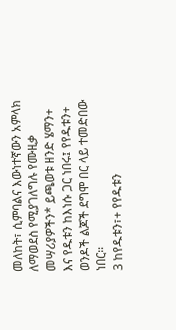መለከት፣ ሲምባልና እውነተኛውን አምላክ ለማወደስ የሚያገለግሉ የሙዚቃ መሣሪያዎችን* ይጫወቱ ዘንድ ሄማን+ እና የዱቱን ከእነሱ ጋር ነበሩ፤ የየዱቱን+ ወንዶች ልጆች ደግሞ በር ላይ ተመድበው ነበር።
3 ከየዱቱን፣+ የየዱቱን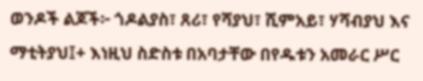ወንዶች ልጆች፦ ጎዶልያስ፣ ጸሪ፣ የሻያህ፣ ሺምአይ፣ ሃሻብያህ እና ማቲትያህ፤+ እነዚህ ስድስቱ በአባታቸው በየዱቱን አመራር ሥር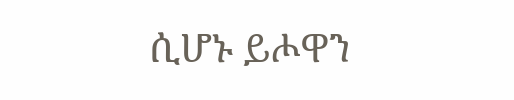ሲሆኑ ይሖዋን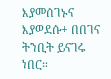እያመሰገኑና እያወደሱ+ በበገና ትንቢት ይናገሩ ነበር።